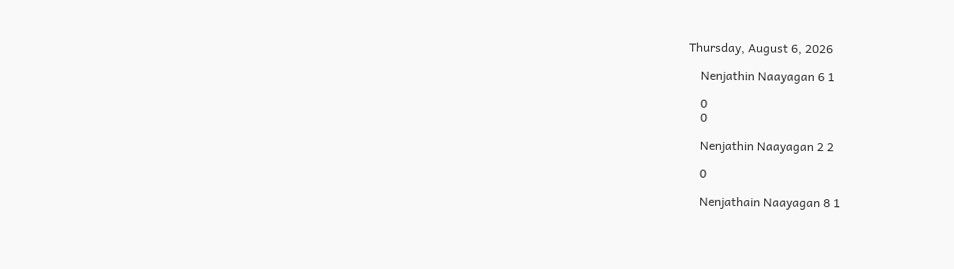Thursday, August 6, 2026

    Nenjathin Naayagan 6 1

    0
    0

    Nenjathin Naayagan 2 2

    0

    Nenjathain Naayagan 8 1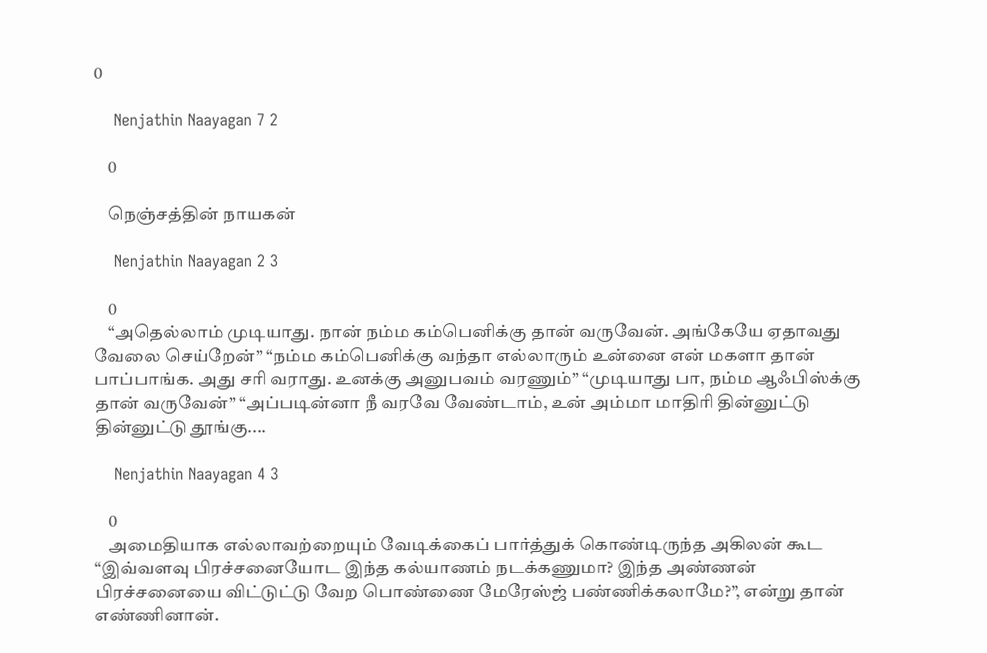0

    Nenjathin Naayagan 7 2

    0

    நெஞ்சத்தின் நாயகன்

    Nenjathin Naayagan 2 3

    0
    “அதெல்லாம் முடியாது. நான் நம்ம கம்பெனிக்கு தான் வருவேன். அங்கேயே ஏதாவது வேலை செய்றேன்” “நம்ம கம்பெனிக்கு வந்தா எல்லாரும் உன்னை என் மகளா தான் பாப்பாங்க. அது சரி வராது. உனக்கு அனுபவம் வரணும்” “முடியாது பா, நம்ம ஆஃபிஸ்க்கு தான் வருவேன்” “அப்படின்னா நீ வரவே வேண்டாம், உன் அம்மா மாதிரி தின்னுட்டு தின்னுட்டு தூங்கு....

    Nenjathin Naayagan 4 3

    0
    அமைதியாக எல்லாவற்றையும் வேடிக்கைப் பார்த்துக் கொண்டிருந்த அகிலன் கூட “இவ்வளவு பிரச்சனையோட இந்த கல்யாணம் நடக்கணுமா? இந்த அண்ணன் பிரச்சனையை விட்டுட்டு வேற பொண்ணை மேரேஸ்ஜ் பண்ணிக்கலாமே?”, என்று தான் எண்ணினான்.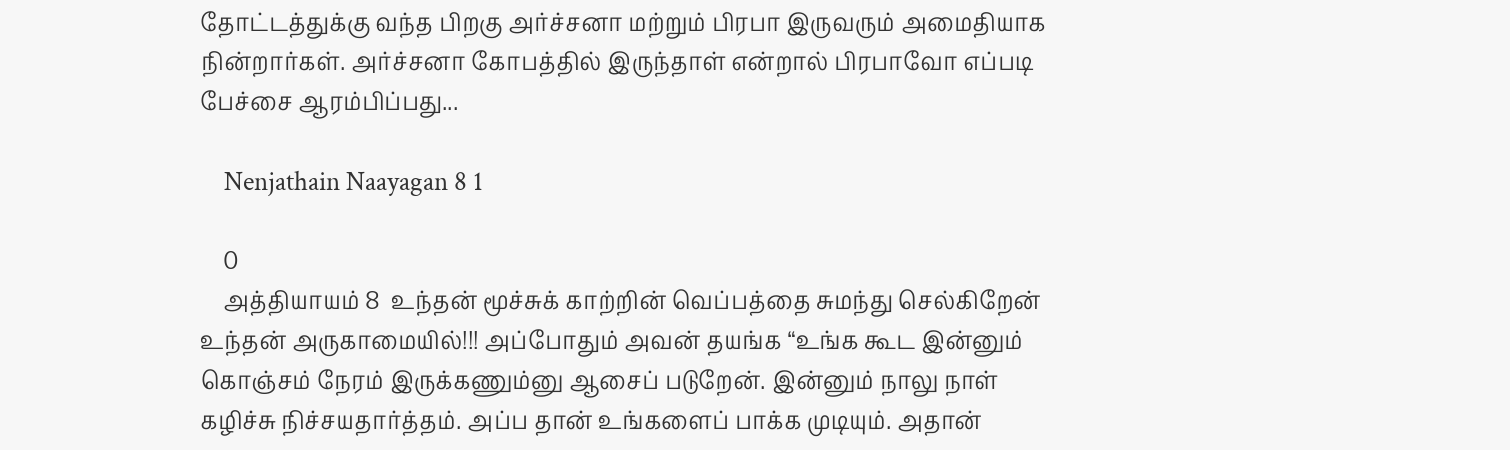தோட்டத்துக்கு வந்த பிறகு அர்ச்சனா மற்றும் பிரபா இருவரும் அமைதியாக நின்றார்கள். அர்ச்சனா கோபத்தில் இருந்தாள் என்றால் பிரபாவோ எப்படி பேச்சை ஆரம்பிப்பது...

    Nenjathain Naayagan 8 1

    0
    அத்தியாயம் 8  உந்தன் மூச்சுக் காற்றின் வெப்பத்தை சுமந்து செல்கிறேன் உந்தன் அருகாமையில்!!! அப்போதும் அவன் தயங்க “உங்க கூட இன்னும் கொஞ்சம் நேரம் இருக்கணும்னு ஆசைப் படுறேன். இன்னும் நாலு நாள் கழிச்சு நிச்சயதார்த்தம். அப்ப தான் உங்களைப் பாக்க முடியும். அதான்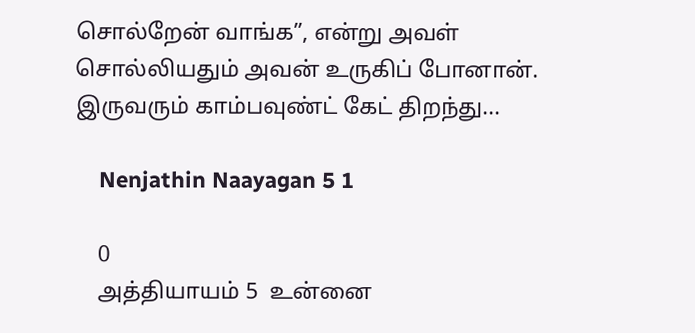சொல்றேன் வாங்க”, என்று அவள் சொல்லியதும் அவன் உருகிப் போனான். இருவரும் காம்பவுண்ட் கேட் திறந்து...

    Nenjathin Naayagan 5 1

    0
    அத்தியாயம் 5  உன்னை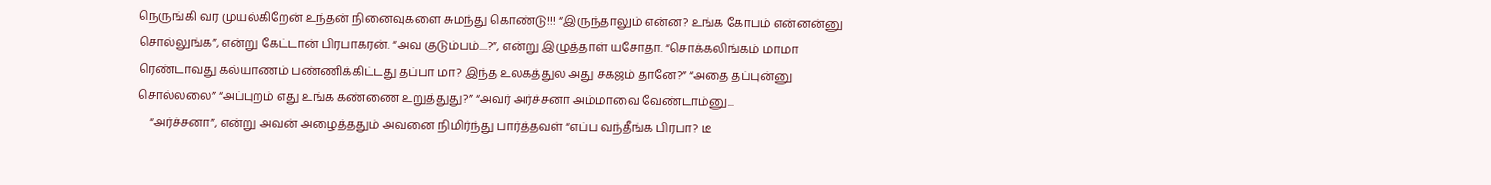நெருங்கி வர முயல்கிறேன் உந்தன் நினைவுகளை சுமந்து கொண்டு!!! “இருந்தாலும் என்ன? உங்க கோபம் என்னன்னு சொல்லுங்க”, என்று கேட்டான் பிரபாகரன். “அவ குடும்பம்....?”, என்று இழுத்தாள் யசோதா. “சொக்கலிங்கம் மாமா ரெண்டாவது கல்யாணம் பண்ணிக்கிட்டது தப்பா மா? இந்த உலகத்துல அது சகஜம் தானே?” “அதை தப்புன்னு சொல்லலை” “அப்புறம் எது உங்க கண்ணை உறுத்துது?” “அவர் அர்ச்சனா அம்மாவை வேண்டாம்னு...
    “அர்ச்சனா”, என்று அவன் அழைத்ததும் அவனை நிமிர்ந்து பார்த்தவள் “எப்ப வந்தீங்க பிரபா? டீ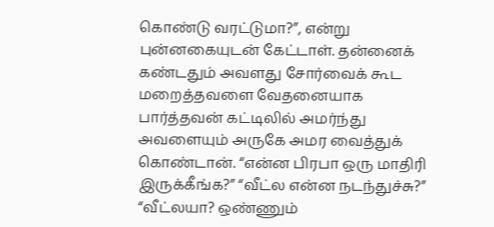கொண்டு வரட்டுமா?”, என்று புன்னகையுடன் கேட்டாள். தன்னைக் கண்டதும் அவளது சோர்வைக் கூட மறைத்தவளை வேதனையாக பார்த்தவன் கட்டிலில் அமர்ந்து அவளையும் அருகே அமர வைத்துக் கொண்டான். “என்ன பிரபா ஒரு மாதிரி இருக்கீங்க?” “வீட்ல என்ன நடந்துச்சு?” “வீட்லயா? ஒண்ணும்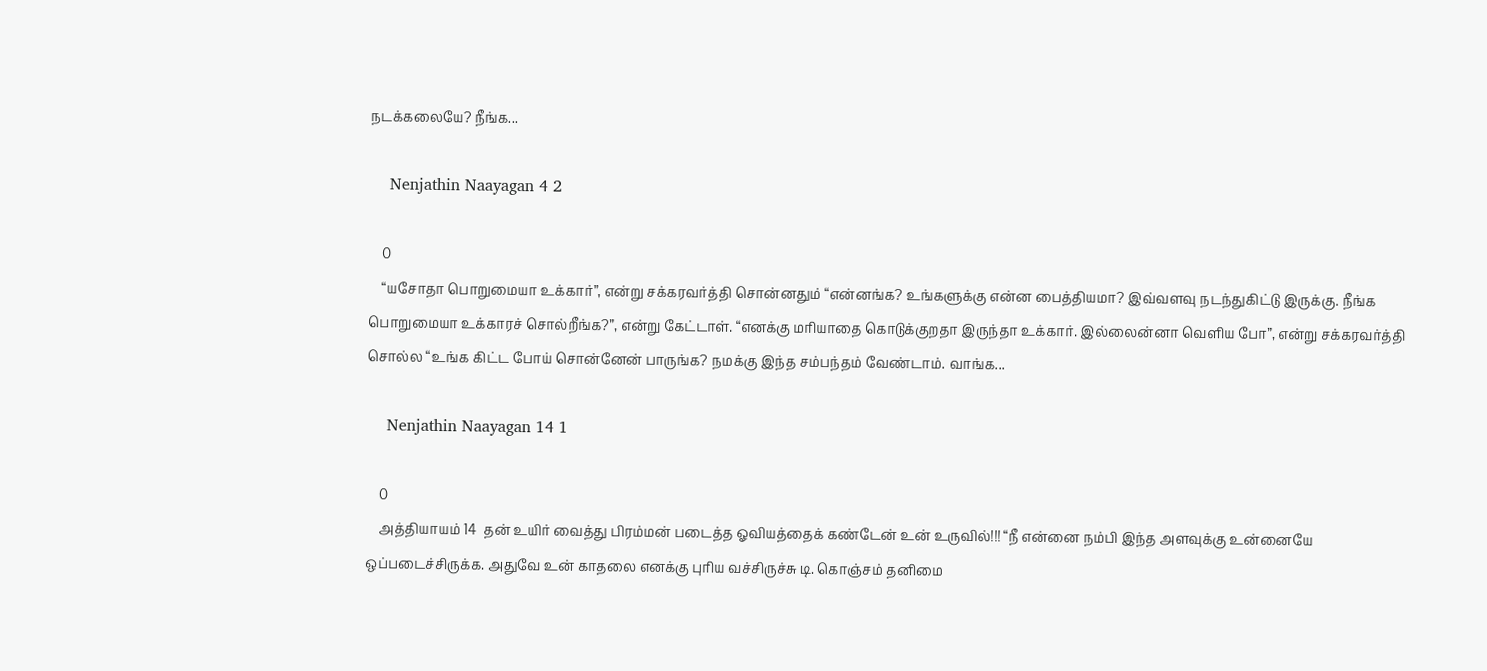நடக்கலையே? நீங்க...

    Nenjathin Naayagan 4 2

    0
    “யசோதா பொறுமையா உக்கார்”, என்று சக்கரவர்த்தி சொன்னதும் “என்னங்க? உங்களுக்கு என்ன பைத்தியமா? இவ்வளவு நடந்துகிட்டு இருக்கு. நீங்க பொறுமையா உக்காரச் சொல்றீங்க?”, என்று கேட்டாள். “எனக்கு மரியாதை கொடுக்குறதா இருந்தா உக்கார். இல்லைன்னா வெளிய போ”, என்று சக்கரவர்த்தி சொல்ல “உங்க கிட்ட போய் சொன்னேன் பாருங்க? நமக்கு இந்த சம்பந்தம் வேண்டாம். வாங்க...

    Nenjathin Naayagan 14 1

    0
    அத்தியாயம் 14  தன் உயிர் வைத்து பிரம்மன் படைத்த ஓவியத்தைக் கண்டேன் உன் உருவில்!!! “நீ என்னை நம்பி இந்த அளவுக்கு உன்னையே ஒப்படைச்சிருக்க. அதுவே உன் காதலை எனக்கு புரிய வச்சிருச்சு டி. கொஞ்சம் தனிமை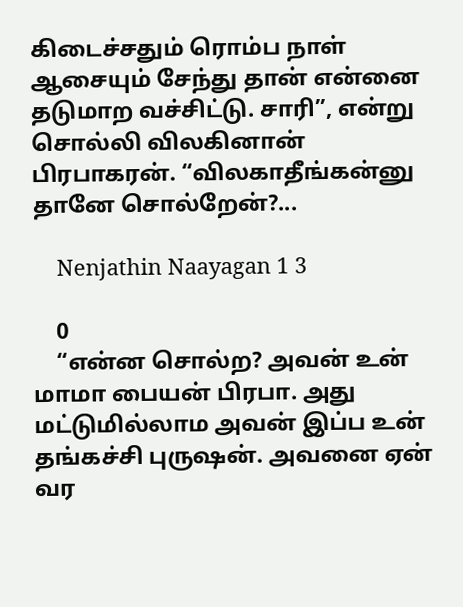கிடைச்சதும் ரொம்ப நாள் ஆசையும் சேந்து தான் என்னை தடுமாற வச்சிட்டு. சாரி”, என்று சொல்லி விலகினான் பிரபாகரன். “விலகாதீங்கன்னு தானே சொல்றேன்?...

    Nenjathin Naayagan 1 3

    0
    “என்ன சொல்ற? அவன் உன் மாமா பையன் பிரபா. அது மட்டுமில்லாம அவன் இப்ப உன் தங்கச்சி புருஷன். அவனை ஏன் வர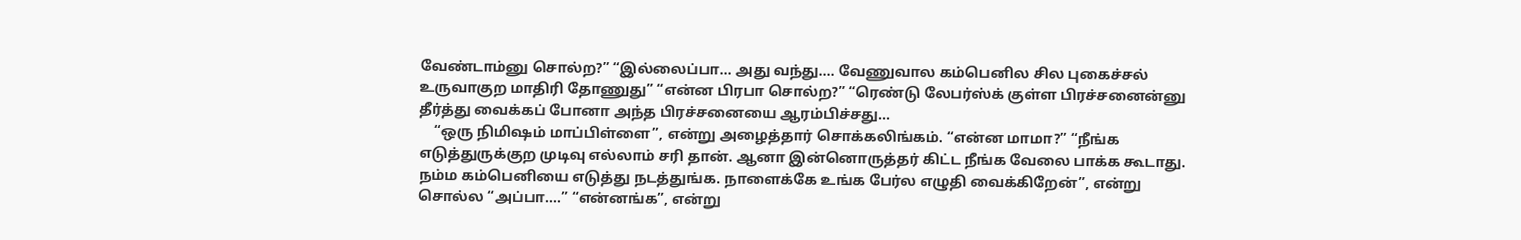வேண்டாம்னு சொல்ற?” “இல்லைப்பா... அது வந்து.... வேணுவால கம்பெனில சில புகைச்சல் உருவாகுற மாதிரி தோணுது” “என்ன பிரபா சொல்ற?” “ரெண்டு லேபர்ஸ்க் குள்ள பிரச்சனைன்னு தீர்த்து வைக்கப் போனா அந்த பிரச்சனையை ஆரம்பிச்சது...
    “ஒரு நிமிஷம் மாப்பிள்ளை”, என்று அழைத்தார் சொக்கலிங்கம். “என்ன மாமா?” “நீங்க எடுத்துருக்குற முடிவு எல்லாம் சரி தான். ஆனா இன்னொருத்தர் கிட்ட நீங்க வேலை பாக்க கூடாது. நம்ம கம்பெனியை எடுத்து நடத்துங்க. நாளைக்கே உங்க பேர்ல எழுதி வைக்கிறேன்”, என்று சொல்ல “அப்பா....” “என்னங்க”, என்று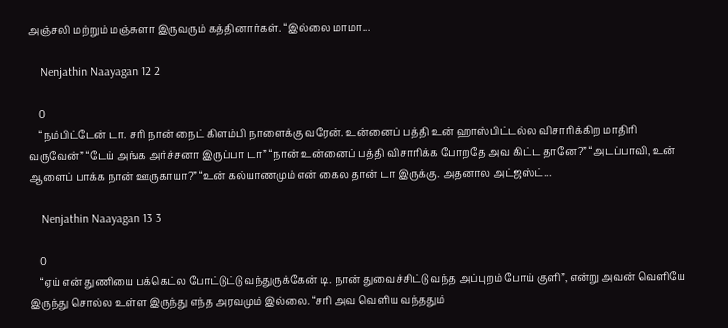அஞ்சலி மற்றும் மஞ்சுளா இருவரும் கத்தினார்கள். “இல்லை மாமா...

    Nenjathin Naayagan 12 2

    0
    “நம்பிட்டேன் டா. சரி நான் நைட் கிளம்பி நாளைக்கு வரேன். உன்னைப் பத்தி உன் ஹாஸ்பிட்டல்ல விசாரிக்கிற மாதிரி வருவேன்” “டேய் அங்க அர்ச்சனா இருப்பா டா” “நான் உன்னைப் பத்தி விசாரிக்க போறதே அவ கிட்ட தானே?” “அடப்பாவி, உன் ஆளைப் பாக்க நான் ஊருகாயா?” “உன் கல்யாணமும் என் கைல தான் டா இருக்கு. அதனால அட்ஜஸ்ட்...

    Nenjathin Naayagan 13 3

    0
    “ஏய் என் துணியை பக்கெட்ல போட்டுட்டு வந்துருக்கேன் டி. நான் துவைச்சிட்டு வந்த அப்புறம் போய் குளி”, என்று அவன் வெளியே இருந்து சொல்ல உள்ள இருந்து எந்த அரவமும் இல்லை. “சரி அவ வெளிய வந்ததும்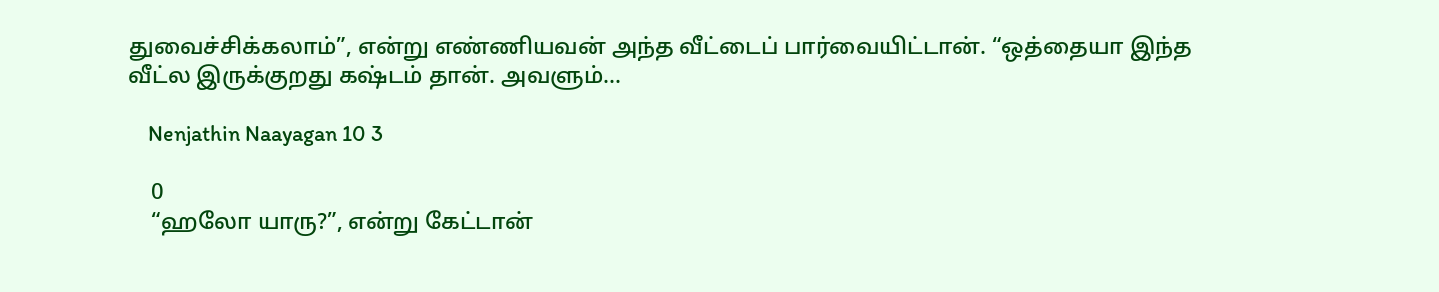துவைச்சிக்கலாம்”, என்று எண்ணியவன் அந்த வீட்டைப் பார்வையிட்டான். “ஒத்தையா இந்த வீட்ல இருக்குறது கஷ்டம் தான். அவளும்...

    Nenjathin Naayagan 10 3

    0
    “ஹலோ யாரு?”, என்று கேட்டான்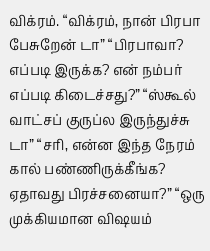விக்ரம். “விக்ரம், நான் பிரபா பேசுறேன் டா” “பிரபாவா? எப்படி இருக்க? என் நம்பர் எப்படி கிடைச்சது?” “ஸ்கூல் வாட்சப் குருப்ல இருந்துச்சு டா” “சரி, என்ன இந்த நேரம் கால் பண்ணிருக்கீங்க? ஏதாவது பிரச்சனையா?” “ஒரு முக்கியமான விஷயம்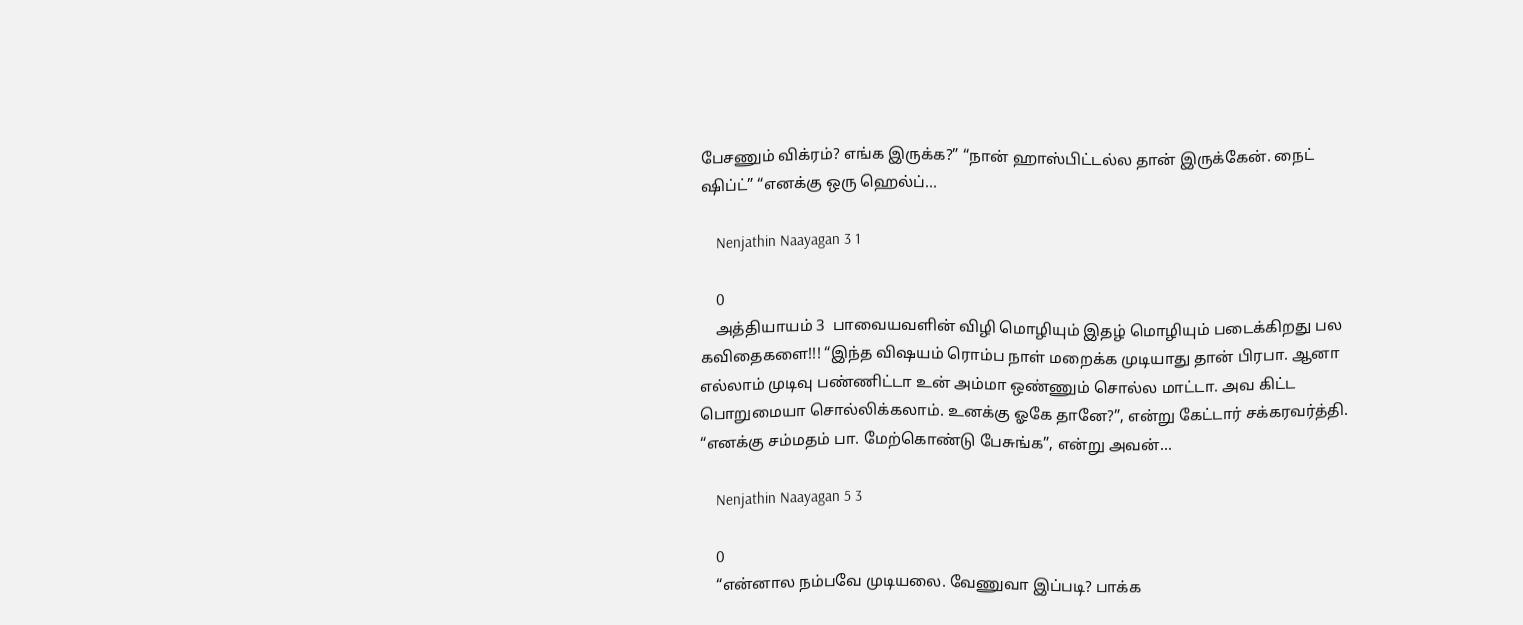பேசணும் விக்ரம்? எங்க இருக்க?” “நான் ஹாஸ்பிட்டல்ல தான் இருக்கேன். நைட் ஷிப்ட்” “எனக்கு ஒரு ஹெல்ப்...

    Nenjathin Naayagan 3 1

    0
    அத்தியாயம் 3  பாவையவளின் விழி மொழியும் இதழ் மொழியும் படைக்கிறது பல கவிதைகளை!!! “இந்த விஷயம் ரொம்ப நாள் மறைக்க முடியாது தான் பிரபா. ஆனா எல்லாம் முடிவு பண்ணிட்டா உன் அம்மா ஒண்ணும் சொல்ல மாட்டா. அவ கிட்ட பொறுமையா சொல்லிக்கலாம். உனக்கு ஓகே தானே?”, என்று கேட்டார் சக்கரவர்த்தி. “எனக்கு சம்மதம் பா. மேற்கொண்டு பேசுங்க”, என்று அவன்...

    Nenjathin Naayagan 5 3

    0
    “என்னால நம்பவே முடியலை. வேணுவா இப்படி? பாக்க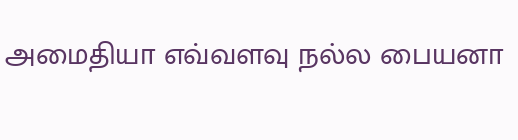அமைதியா எவ்வளவு நல்ல பையனா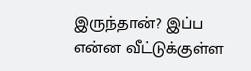இருந்தான்? இப்ப என்ன வீட்டுக்குள்ள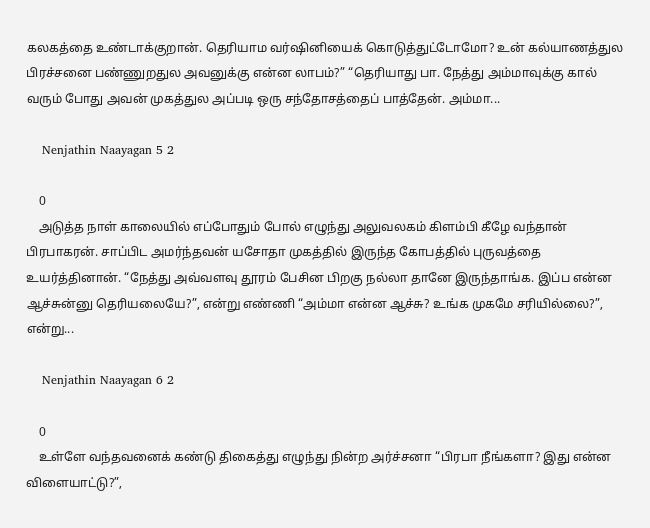கலகத்தை உண்டாக்குறான். தெரியாம வர்ஷினியைக் கொடுத்துட்டோமோ? உன் கல்யாணத்துல பிரச்சனை பண்ணுறதுல அவனுக்கு என்ன லாபம்?” “தெரியாது பா. நேத்து அம்மாவுக்கு கால் வரும் போது அவன் முகத்துல அப்படி ஒரு சந்தோசத்தைப் பாத்தேன். அம்மா...

    Nenjathin Naayagan 5 2

    0
    அடுத்த நாள் காலையில் எப்போதும் போல் எழுந்து அலுவலகம் கிளம்பி கீழே வந்தான் பிரபாகரன். சாப்பிட அமர்ந்தவன் யசோதா முகத்தில் இருந்த கோபத்தில் புருவத்தை உயர்த்தினான். “நேத்து அவ்வளவு தூரம் பேசின பிறகு நல்லா தானே இருந்தாங்க. இப்ப என்ன ஆச்சுன்னு தெரியலையே?”, என்று எண்ணி “அம்மா என்ன ஆச்சு? உங்க முகமே சரியில்லை?”, என்று...

    Nenjathin Naayagan 6 2

    0
    உள்ளே வந்தவனைக் கண்டு திகைத்து எழுந்து நின்ற அர்ச்சனா “பிரபா நீங்களா? இது என்ன விளையாட்டு?”,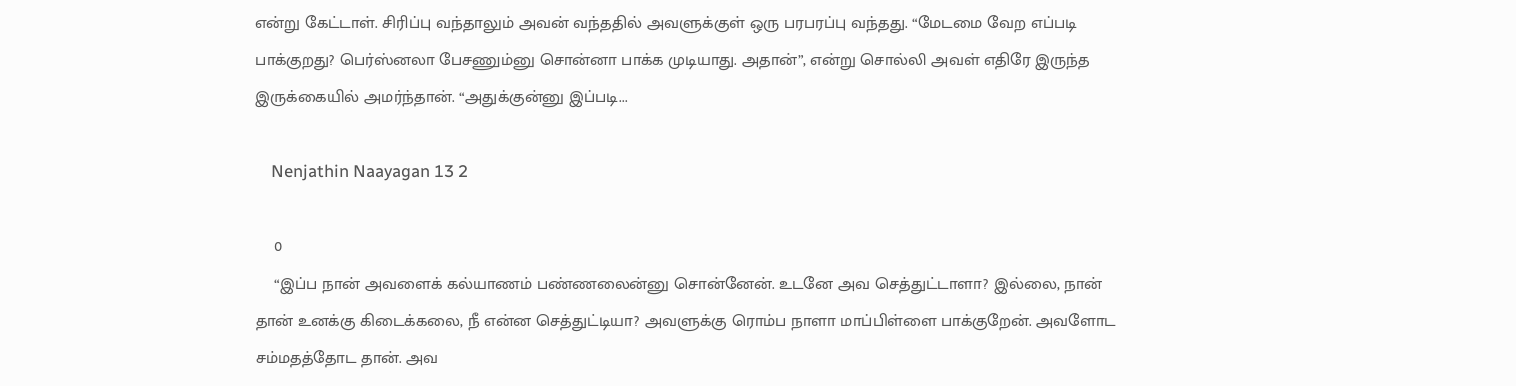என்று கேட்டாள். சிரிப்பு வந்தாலும் அவன் வந்ததில் அவளுக்குள் ஒரு பரபரப்பு வந்தது. “மேடமை வேற எப்படி பாக்குறது? பெர்ஸ்னலா பேசணும்னு சொன்னா பாக்க முடியாது. அதான்”, என்று சொல்லி அவள் எதிரே இருந்த இருக்கையில் அமர்ந்தான். “அதுக்குன்னு இப்படி...

    Nenjathin Naayagan 13 2

    0
    “இப்ப நான் அவளைக் கல்யாணம் பண்ணலைன்னு சொன்னேன். உடனே அவ செத்துட்டாளா? இல்லை, நான் தான் உனக்கு கிடைக்கலை, நீ என்ன செத்துட்டியா? அவளுக்கு ரொம்ப நாளா மாப்பிள்ளை பாக்குறேன். அவளோட சம்மதத்தோட தான். அவ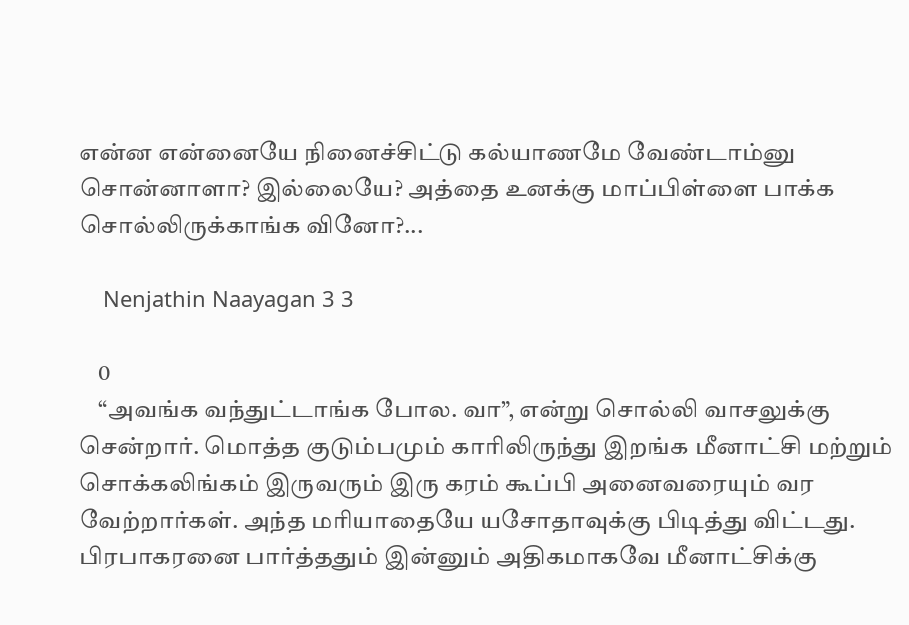என்ன என்னையே நினைச்சிட்டு கல்யாணமே வேண்டாம்னு சொன்னாளா? இல்லையே? அத்தை உனக்கு மாப்பிள்ளை பாக்க சொல்லிருக்காங்க வினோ?...

    Nenjathin Naayagan 3 3

    0
    “அவங்க வந்துட்டாங்க போல. வா”, என்று சொல்லி வாசலுக்கு சென்றார். மொத்த குடும்பமும் காரிலிருந்து இறங்க மீனாட்சி மற்றும் சொக்கலிங்கம் இருவரும் இரு கரம் கூப்பி அனைவரையும் வர வேற்றார்கள். அந்த மரியாதையே யசோதாவுக்கு பிடித்து விட்டது. பிரபாகரனை பார்த்ததும் இன்னும் அதிகமாகவே மீனாட்சிக்கு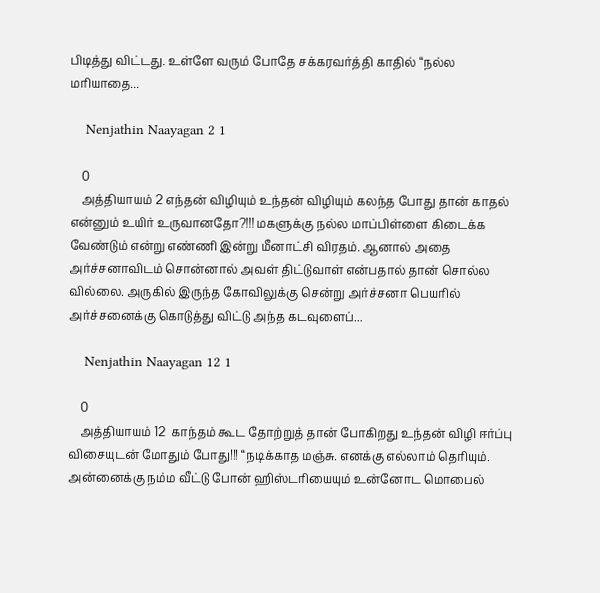பிடித்து விட்டது. உள்ளே வரும் போதே சக்கரவர்த்தி காதில் “நல்ல மரியாதை...

    Nenjathin Naayagan 2 1

    0
    அத்தியாயம் 2 எந்தன் விழியும் உந்தன் விழியும் கலந்த போது தான் காதல் என்னும் உயிர் உருவானதோ?!!! மகளுக்கு நல்ல மாப்பிள்ளை கிடைக்க வேண்டும் என்று எண்ணி இன்று மீனாட்சி விரதம். ஆனால் அதை அர்ச்சனாவிடம் சொன்னால் அவள் திட்டுவாள் என்பதால் தான் சொல்ல வில்லை. அருகில் இருந்த கோவிலுக்கு சென்று அர்ச்சனா பெயரில் அர்ச்சனைக்கு கொடுத்து விட்டு அந்த கடவுளைப்...

    Nenjathin Naayagan 12 1

    0
    அத்தியாயம் 12  காந்தம் கூட தோற்றுத் தான் போகிறது உந்தன் விழி ஈர்ப்பு விசையுடன் மோதும் போது!!! “நடிக்காத மஞ்சு. எனக்கு எல்லாம் தெரியும். அன்னைக்கு நம்ம வீட்டு போன் ஹிஸ்டரியையும் உன்னோட மொபைல்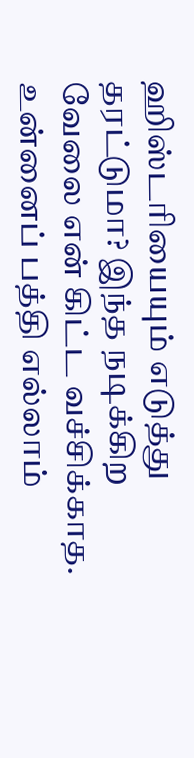ஹிஸ்டரியையும் எடுத்து தரட்டுமா? இந்த நடிக்கிற வேலை என் கிட்ட வச்சிக்காத. உன்னைப் பத்தி எல்லாம்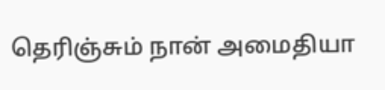தெரிஞ்சும் நான் அமைதியா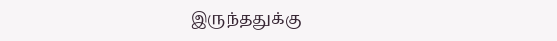இருந்ததுக்கு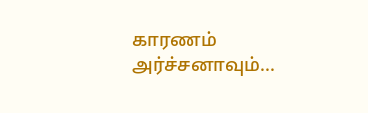காரணம் அர்ச்சனாவும்...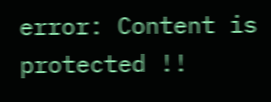error: Content is protected !!